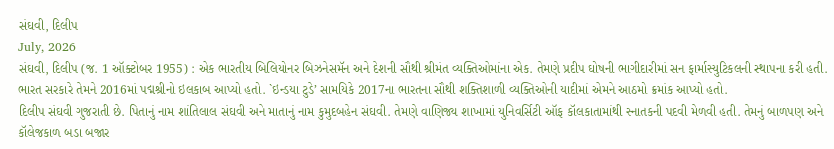સંઘવી, દિલીપ
July, 2026
સંઘવી, દિલીપ (જ. 1 ઑક્ટોબર 1955) : એક ભારતીય બિલિયોનર બિઝનેસમૅન અને દેશની સૌથી શ્રીમંત વ્યક્તિઓમાંના એક. તેમણે પ્રદીપ ઘોષની ભાગીદારીમાં સન ફાર્માસ્યુટિકલની સ્થાપના કરી હતી. ભારત સરકારે તેમને 2016માં પદ્મશ્રીનો ઇલકાબ આપ્યો હતો. `ઇન્ડયા ટુડે’ સામયિકે 2017ના ભારતના સૌથી શક્તિશાળી વ્યક્તિઓની યાદીમાં એમને આઠમો ક્રમાંક આપ્યો હતો.
દિલીપ સંઘવી ગુજરાતી છે. પિતાનું નામ શાંતિલાલ સંઘવી અને માતાનું નામ કુમુદબહેન સંઘવી. તેમણે વાણિજ્ય શાખામાં યુનિવર્સિટી ઑફ કૉલકાતામાંથી સ્નાતકની પદવી મેળવી હતી. તેમનું બાળપણ અને કૉલેજકાળ બડા બજાર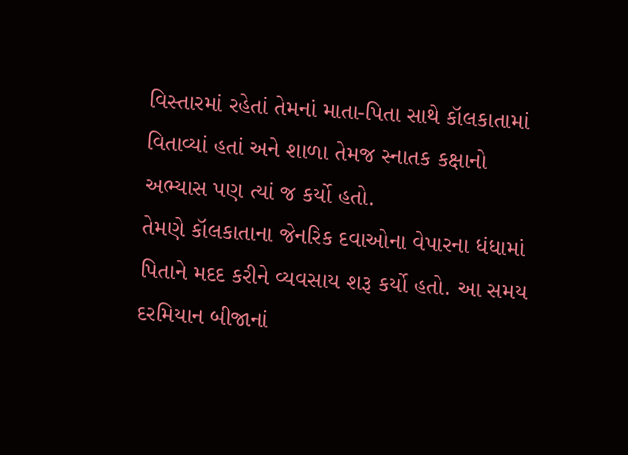વિસ્તારમાં રહેતાં તેમનાં માતા-પિતા સાથે કૉલકાતામાં વિતાવ્યાં હતાં અને શાળા તેમજ સ્નાતક કક્ષાનો અભ્યાસ પણ ત્યાં જ કર્યો હતો.
તેમણે કૉલકાતાના જેનરિક દવાઓના વેપારના ધંધામાં પિતાને મદદ કરીને વ્યવસાય શરૂ કર્યો હતો. આ સમય દરમિયાન બીજાનાં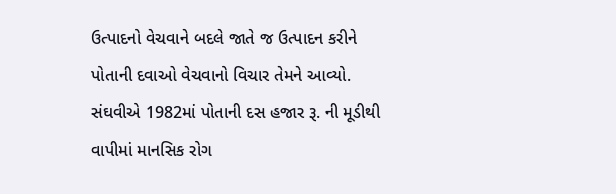ઉત્પાદનો વેચવાને બદલે જાતે જ ઉત્પાદન કરીને પોતાની દવાઓ વેચવાનો વિચાર તેમને આવ્યો.
સંઘવીએ 1982માં પોતાની દસ હજાર રૂ. ની મૂડીથી વાપીમાં માનસિક રોગ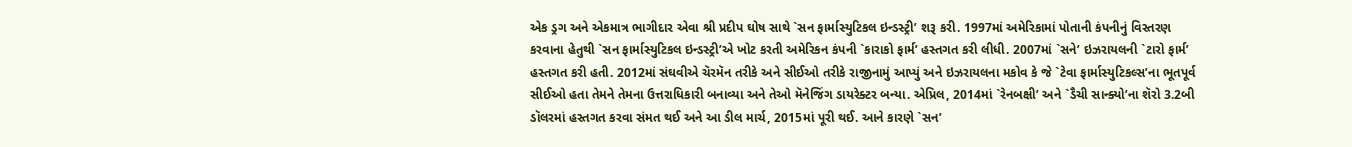એક ડ્રગ અને એકમાત્ર ભાગીદાર એવા શ્રી પ્રદીપ ઘોષ સાથે `સન ફાર્માસ્યુટિકલ ઇન્ડસ્ટ્રી’ શરૂ કરી. 1997માં અમેરિકામાં પોતાની કંપનીનું વિસ્તરણ કરવાના હેતુથી `સન ફાર્માસ્યુટિકલ ઇન્ડસ્ટ્રી’એ ખોટ કરતી અમેરિકન કંપની `કારાકો ફાર્મ’ હસ્તગત કરી લીધી. 2007માં `સને’ ઇઝરાયલની `ટારો ફાર્મ’ હસ્તગત કરી હતી. 2012માં સંઘવીએ ચૅરમૅન તરીકે અને સીઈઓ તરીકે રાજીનામું આપ્યું અને ઇઝરાયલના મકોવ કે જે `ટેવા ફાર્માસ્યુટિકલ્સ’ના ભૂતપૂર્વ સીઈઓ હતા તેમને તેમના ઉત્તરાધિકારી બનાવ્યા અને તેઓ મૅનેજિંગ ડાયરેક્ટર બન્યા. એપ્રિલ, 2014માં `રેનબક્ષી’ અને `ડૈચી સાન્ક્યો’ના શૅરો 3.2બી ડૉલરમાં હસ્તગત કરવા સંમત થઈ અને આ ડીલ માર્ચ, 2015માં પૂરી થઈ. આને કારણે `સન’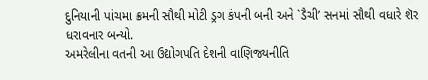દુનિયાની પાંચમા ક્રમની સૌથી મોટી ડ્રગ કંપની બની અને `ડૈચી’ સનમાં સૌથી વધારે શૅર ધરાવનાર બન્યો.
અમરેલીના વતની આ ઉદ્યોગપતિ દેશની વાણિજ્યનીતિ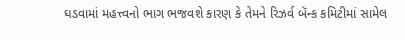ઘડવામાં મહત્ત્વનો ભાગ ભજવશે કારણ કે તેમને રિઝર્વ બૅન્ક કમિટીમાં સામેલ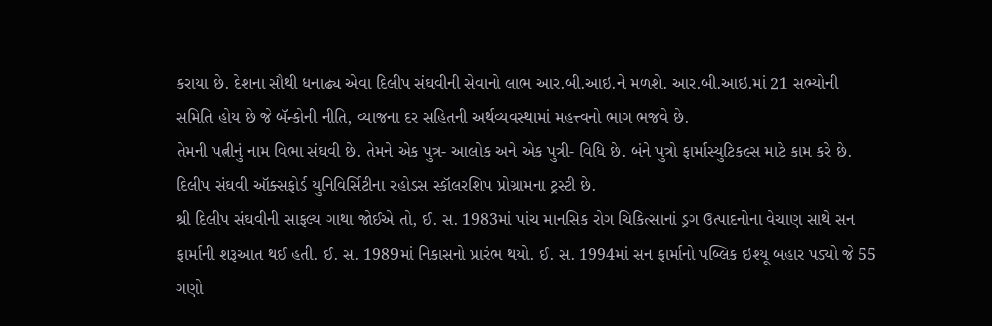કરાયા છે. દેશના સૌથી ધનાઢ્ય એવા દિલીપ સંઘવીની સેવાનો લાભ આર.બી.આઇ.ને મળશે. આર.બી.આઇ.માં 21 સભ્યોની સમિતિ હોય છે જે બૅન્કોની નીતિ, વ્યાજના દર સહિતની અર્થવ્યવસ્થામાં મહત્ત્વનો ભાગ ભજવે છે.
તેમની પત્નીનું નામ વિભા સંઘવી છે. તેમને એક પુત્ર- આલોક અને એક પુત્રી- વિધિ છે. બંને પુત્રો ફાર્માસ્યુટિકલ્સ માટે કામ કરે છે. દિલીપ સંઘવી ઑક્સફોર્ડ યુનિવિર્સિટીના રહોડસ સ્કૉલરશિપ પ્રોગ્રામના ટ્રસ્ટી છે.
શ્રી દિલીપ સંઘવીની સાફલ્ય ગાથા જોઈએ તો, ઈ. સ. 1983માં પાંચ માનસિક રોગ ચિકિત્સાનાં ડ્રગ ઉત્પાદનોના વેચાણ સાથે સન ફાર્માની શરૂઆત થઈ હતી. ઈ. સ. 1989માં નિકાસનો પ્રારંભ થયો. ઈ. સ. 1994માં સન ફાર્માનો પબ્લિક ઇશ્યૂ બહાર પડ્યો જે 55 ગણો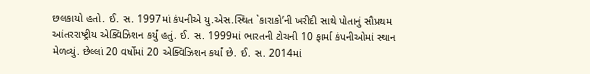છલકાયો હતો. ઈ. સ. 1997માં કંપનીએ યુ.એસ.સ્થિત `કારાકો’ની ખરીદી સાથે પોતાનું સૌપ્રથમ આંતરરાષ્ટ્રીય એક્વિઝિશન કર્યું હતું. ઈ. સ. 1999માં ભારતની ટોચની 10 ફાર્મા કંપનીઓમાં સ્થાન મેળવ્યું. છેલ્લાં 20 વર્ષોમાં 20 એક્વિઝિશન કર્યાં છે. ઈ. સ. 2014માં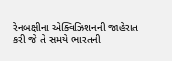રેનબક્ષીના એક્વિઝિશનની જાહેરાત કરી જે તે સમયે ભારતની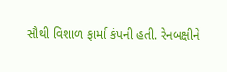સૌથી વિશાળ ફાર્મા કંપની હતી. રેનબક્ષીને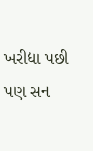ખરીદ્યા પછી પણ સન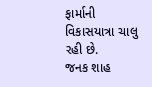ફાર્માની વિકાસયાત્રા ચાલુ રહી છે.
જનક શાહ